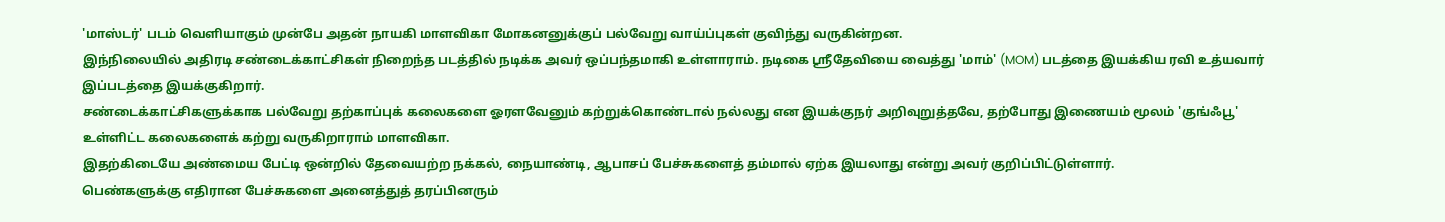'மாஸ்டர்' படம் வெளியாகும் முன்பே அதன் நாயகி மாளவிகா மோகனனுக்குப் பல்வேறு வாய்ப்புகள் குவிந்து வருகின்றன.
இந்நிலையில் அதிரடி சண்டைக்காட்சிகள் நிறைந்த படத்தில் நடிக்க அவர் ஒப்பந்தமாகி உள்ளாராம். நடிகை ஸ்ரீதேவியை வைத்து 'மாம்' (MOM) படத்தை இயக்கிய ரவி உத்யவார் இப்படத்தை இயக்குகிறார்.
சண்டைக்காட்சிகளுக்காக பல்வேறு தற்காப்புக் கலைகளை ஓரளவேனும் கற்றுக்கொண்டால் நல்லது என இயக்குநர் அறிவுறுத்தவே, தற்போது இணையம் மூலம் 'குங்ஃபூ' உள்ளிட்ட கலைகளைக் கற்று வருகிறாராம் மாளவிகா.
இதற்கிடையே அண்மைய பேட்டி ஒன்றில் தேவையற்ற நக்கல், நையாண்டி, ஆபாசப் பேச்சுகளைத் தம்மால் ஏற்க இயலாது என்று அவர் குறிப்பிட்டுள்ளார்.
பெண்களுக்கு எதிரான பேச்சுகளை அனைத்துத் தரப்பினரும்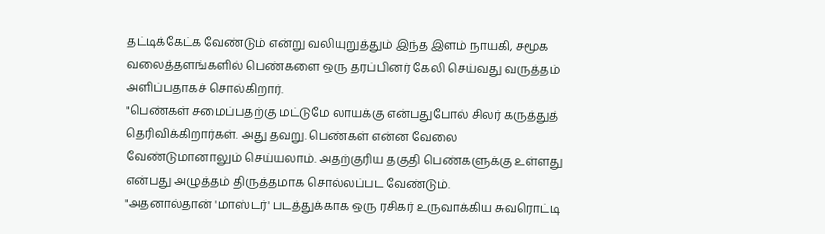தட்டிக்கேட்க வேண்டும் என்று வலியுறுத்தும் இந்த இளம் நாயகி, சமூக வலைத்தளங்களில் பெண்களை ஒரு தரப்பினர் கேலி செய்வது வருத்தம் அளிப்பதாகச் சொல்கிறார்.
"பெண்கள் சமைப்பதற்கு மட்டுமே லாயக்கு என்பதுபோல் சிலர் கருத்துத் தெரிவிக்கிறார்கள். அது தவறு. பெண்கள் என்ன வேலை வேண்டுமானாலும் செய்யலாம். அதற்குரிய தகுதி பெண்களுக்கு உள்ளது என்பது அழுத்தம் திருத்தமாக சொல்லப்பட வேண்டும்.
"அதனால்தான் 'மாஸ்டர்' படத்துக்காக ஒரு ரசிகர் உருவாக்கிய சுவரொட்டி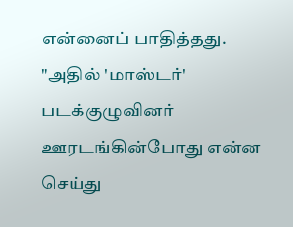என்னைப் பாதித்தது.
"அதில் 'மாஸ்டர்' படக்குழுவினர் ஊரடங்கின்போது என்ன செய்து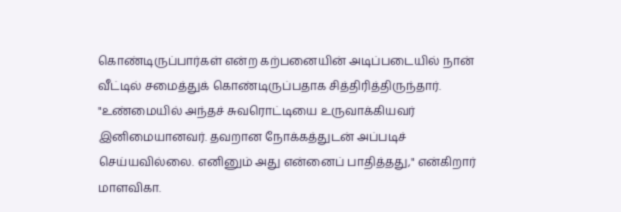கொண்டிருப்பார்கள் என்ற கற்பனையின் அடிப்படையில் நான் வீட்டில் சமைத்துக் கொண்டிருப்பதாக சித்திரித்திருந்தார்.
"உண்மையில் அந்தச் சுவரொட்டியை உருவாக்கியவர் இனிமையானவர். தவறான நோக்கத்துடன் அப்படிச் செய்யவில்லை. எனினும் அது என்னைப் பாதித்தது," என்கிறார் மாளவிகா.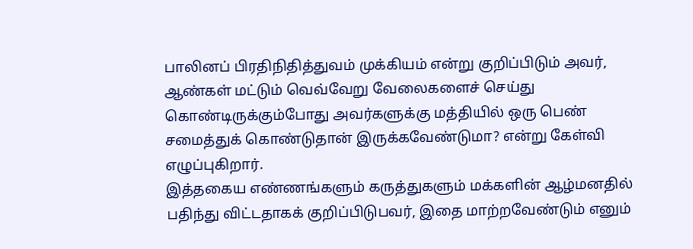பாலினப் பிரதிநிதித்துவம் முக்கியம் என்று குறிப்பிடும் அவர், ஆண்கள் மட்டும் வெவ்வேறு வேலைகளைச் செய்து கொண்டிருக்கும்போது அவர்களுக்கு மத்தியில் ஒரு பெண் சமைத்துக் கொண்டுதான் இருக்கவேண்டுமா? என்று கேள்வி எழுப்புகிறார்.
இத்தகைய எண்ணங்களும் கருத்துகளும் மக்களின் ஆழ்மனதில் பதிந்து விட்டதாகக் குறிப்பிடுபவர், இதை மாற்றவேண்டும் எனும்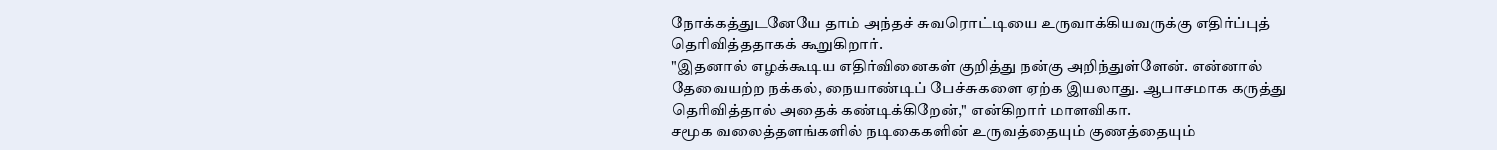நோக்கத்துடனேயே தாம் அந்தச் சுவரொட்டியை உருவாக்கியவருக்கு எதிர்ப்புத் தெரிவித்ததாகக் கூறுகிறார்.
"இதனால் எழக்கூடிய எதிர்வினைகள் குறித்து நன்கு அறிந்துள்ளேன். என்னால் தேவையற்ற நக்கல், நையாண்டிப் பேச்சுகளை ஏற்க இயலாது. ஆபாசமாக கருத்து தெரிவித்தால் அதைக் கண்டிக்கிறேன்," என்கிறார் மாளவிகா.
சமூக வலைத்தளங்களில் நடிகைகளின் உருவத்தையும் குணத்தையும்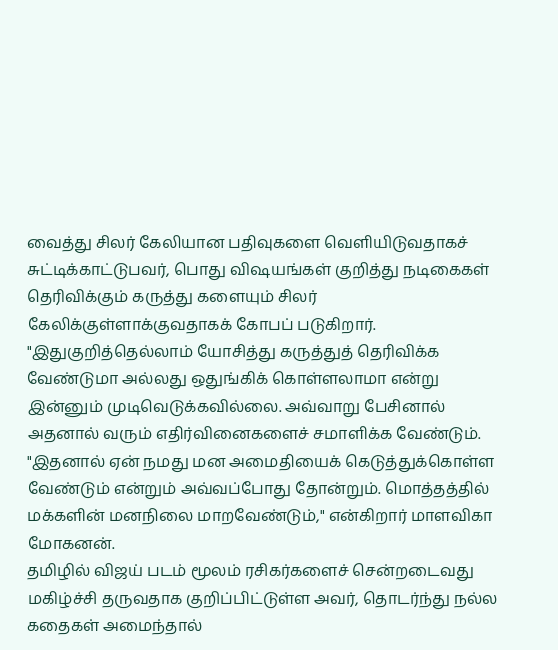வைத்து சிலர் கேலியான பதிவுகளை வெளியிடுவதாகச் சுட்டிக்காட்டுபவர், பொது விஷயங்கள் குறித்து நடிகைகள் தெரிவிக்கும் கருத்து களையும் சிலர் கேலிக்குள்ளாக்குவதாகக் கோபப் படுகிறார்.
"இதுகுறித்தெல்லாம் யோசித்து கருத்துத் தெரிவிக்க வேண்டுமா அல்லது ஒதுங்கிக் கொள்ளலாமா என்று இன்னும் முடிவெடுக்கவில்லை. அவ்வாறு பேசினால் அதனால் வரும் எதிர்வினைகளைச் சமாளிக்க வேண்டும்.
"இதனால் ஏன் நமது மன அமைதியைக் கெடுத்துக்கொள்ள வேண்டும் என்றும் அவ்வப்போது தோன்றும். மொத்தத்தில் மக்களின் மனநிலை மாறவேண்டும்," என்கிறார் மாளவிகா மோகனன்.
தமிழில் விஜய் படம் மூலம் ரசிகர்களைச் சென்றடைவது மகிழ்ச்சி தருவதாக குறிப்பிட்டுள்ள அவர், தொடர்ந்து நல்ல கதைகள் அமைந்தால்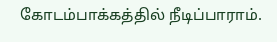கோடம்பாக்கத்தில் நீடிப்பாராம்.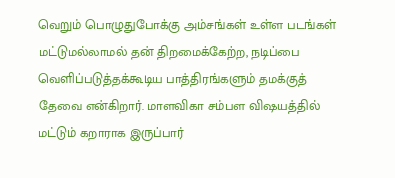வெறும் பொழுதுபோக்கு அம்சங்கள் உள்ள படங்கள் மட்டுமல்லாமல் தன் திறமைக்கேற்ற, நடிப்பை வெளிப்படுத்தக்கூடிய பாத்திரங்களும் தமக்குத் தேவை என்கிறார். மாளவிகா சம்பள விஷயத்தில் மட்டும் கறாராக இருப்பார்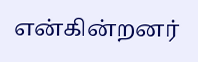என்கின்றனர்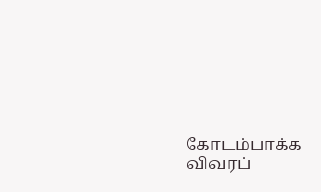கோடம்பாக்க விவரப்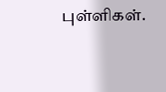புள்ளிகள்.